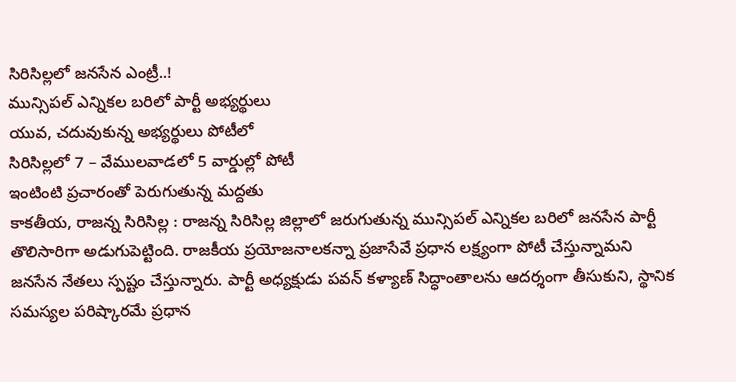సిరిసిల్లలో జనసేన ఎంట్రీ..!
మున్సిపల్ ఎన్నికల బరిలో పార్టీ అభ్యర్థులు
యువ, చదువుకున్న అభ్యర్థులు పోటీలో
సిరిసిల్లలో 7 – వేములవాడలో 5 వార్డుల్లో పోటీ
ఇంటింటి ప్రచారంతో పెరుగుతున్న మద్దతు
కాకతీయ, రాజన్న సిరిసిల్ల : రాజన్న సిరిసిల్ల జిల్లాలో జరుగుతున్న మున్సిపల్ ఎన్నికల బరిలో జనసేన పార్టీ తొలిసారిగా అడుగుపెట్టింది. రాజకీయ ప్రయోజనాలకన్నా ప్రజాసేవే ప్రధాన లక్ష్యంగా పోటీ చేస్తున్నామని జనసేన నేతలు స్పష్టం చేస్తున్నారు. పార్టీ అధ్యక్షుడు పవన్ కళ్యాణ్ సిద్ధాంతాలను ఆదర్శంగా తీసుకుని, స్థానిక సమస్యల పరిష్కారమే ప్రధాన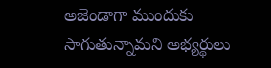అజెండాగా ముందుకు సాగుతున్నామని అభ్యర్థులు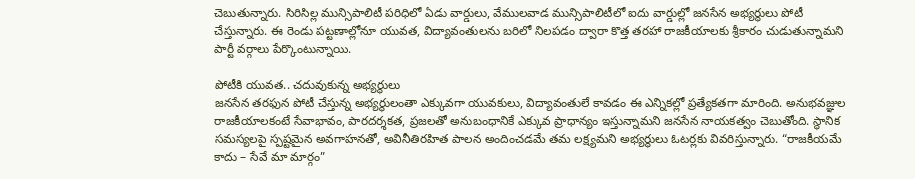చెబుతున్నారు. సిరిసిల్ల మున్సిపాలిటీ పరిధిలో ఏడు వార్డులు, వేములవాడ మున్సిపాలిటీలో ఐదు వార్డుల్లో జనసేన అభ్యర్థులు పోటీ చేస్తున్నారు. ఈ రెండు పట్టణాల్లోనూ యువత, విద్యావంతులను బరిలో నిలపడం ద్వారా కొత్త తరహా రాజకీయాలకు శ్రీకారం చుడుతున్నామని పార్టీ వర్గాలు పేర్కొంటున్నాయి.

పోటీకి యువత.. చదువుకున్న అభ్యర్థులు
జనసేన తరఫున పోటీ చేస్తున్న అభ్యర్థులంతా ఎక్కువగా యువకులు, విద్యావంతులే కావడం ఈ ఎన్నికల్లో ప్రత్యేకతగా మారింది. అనుభవజ్ఞుల రాజకీయాలకంటే సేవాభావం, పారదర్శకత, ప్రజలతో అనుబంధానికే ఎక్కువ ప్రాధాన్యం ఇస్తున్నామని జనసేన నాయకత్వం చెబుతోంది. స్థానిక సమస్యలపై స్పష్టమైన అవగాహనతో, అవినీతిరహిత పాలన అందించడమే తమ లక్ష్యమని అభ్యర్థులు ఓటర్లకు వివరిస్తున్నారు. “రాజకీయమే కాదు – సేవే మా మార్గం”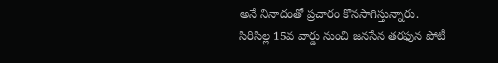అనే నినాదంతో ప్రచారం కొనసాగిస్తున్నారు.
సిరిసిల్ల 15వ వార్డు నుంచి జనసేన తరఫున పోటీ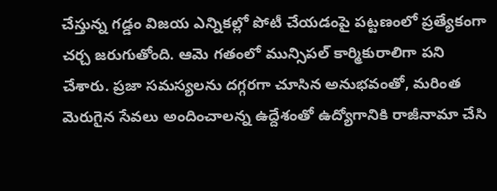చేస్తున్న గడ్డం విజయ ఎన్నికల్లో పోటీ చేయడంపై పట్టణంలో ప్రత్యేకంగా చర్చ జరుగుతోంది. ఆమె గతంలో మున్సిపల్ కార్మికురాలిగా పని చేశారు. ప్రజా సమస్యలను దగ్గరగా చూసిన అనుభవంతో, మరింత మెరుగైన సేవలు అందించాలన్న ఉద్దేశంతో ఉద్యోగానికి రాజీనామా చేసి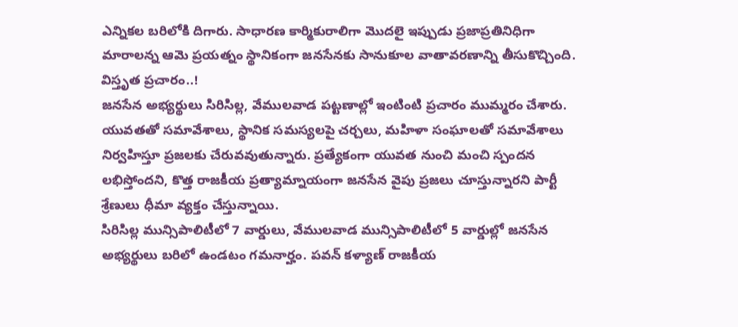ఎన్నికల బరిలోకి దిగారు. సాధారణ కార్మికురాలిగా మొదలై ఇప్పుడు ప్రజాప్రతినిధిగా మారాలన్న ఆమె ప్రయత్నం స్థానికంగా జనసేనకు సానుకూల వాతావరణాన్ని తీసుకొచ్చింది.
విస్తృత ప్రచారం..!
జనసేన అభ్యర్థులు సిరిసిల్ల, వేములవాడ పట్టణాల్లో ఇంటింటి ప్రచారం ముమ్మరం చేశారు. యువతతో సమావేశాలు, స్థానిక సమస్యలపై చర్చలు, మహిళా సంఘాలతో సమావేశాలు నిర్వహిస్తూ ప్రజలకు చేరువవుతున్నారు. ప్రత్యేకంగా యువత నుంచి మంచి స్పందన లభిస్తోందని, కొత్త రాజకీయ ప్రత్యామ్నాయంగా జనసేన వైపు ప్రజలు చూస్తున్నారని పార్టీ శ్రేణులు ధీమా వ్యక్తం చేస్తున్నాయి.
సిరిసిల్ల మున్సిపాలిటీలో 7 వార్డులు, వేములవాడ మున్సిపాలిటీలో 5 వార్డుల్లో జనసేన అభ్యర్థులు బరిలో ఉండటం గమనార్హం. పవన్ కళ్యాణ్ రాజకీయ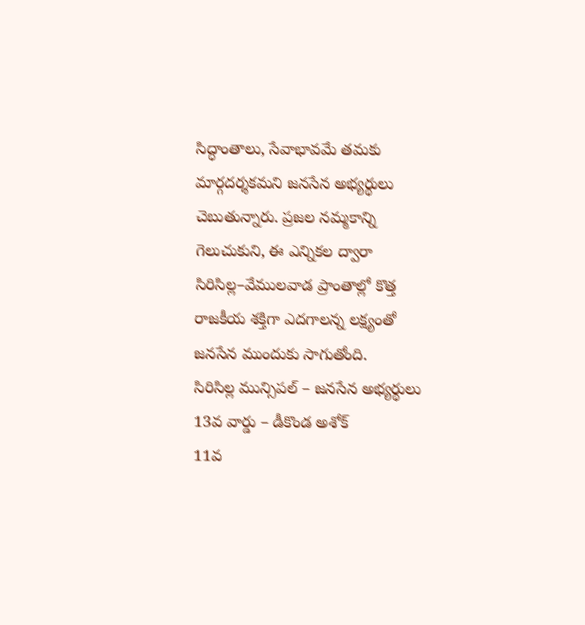సిద్ధాంతాలు, సేవాభావమే తమకు మార్గదర్శకమని జనసేన అభ్యర్థులు చెబుతున్నారు. ప్రజల నమ్మకాన్ని గెలుచుకుని, ఈ ఎన్నికల ద్వారా సిరిసిల్ల–వేములవాడ ప్రాంతాల్లో కొత్త రాజకీయ శక్తిగా ఎదగాలన్న లక్ష్యంతో జనసేన ముందుకు సాగుతోంది.
సిరిసిల్ల మున్సిపల్ – జనసేన అభ్యర్థులు
13వ వార్డు – డీకొండ అశోక్
11వ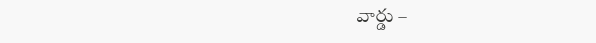వార్డు –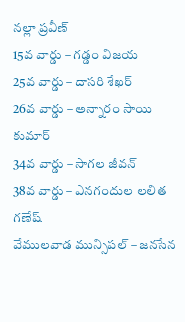నల్లా ప్రవీణ్
15వ వార్డు – గడ్డం విజయ
25వ వార్డు – దాసరి శేఖర్
26వ వార్డు – అన్నారం సాయి కుమార్
34వ వార్డు – సాగల జీవన్
38వ వార్డు – ఎనగందుల లలిత గణేష్
వేములవాడ మున్సిపల్ – జనసేన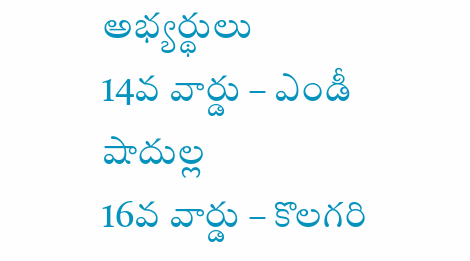అభ్యర్థులు
14వ వార్డు – ఎండీ షాదుల్ల
16వ వార్డు – కొలగరి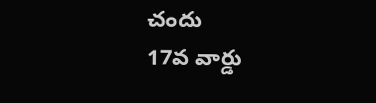చందు
17వ వార్డు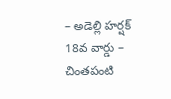– అడెల్లి హర్షక్
18వ వార్డు – చింతపంటి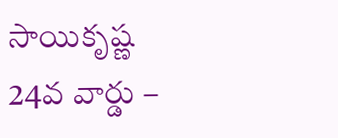సాయికృష్ణ
24వ వార్డు –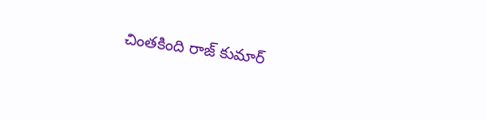చింతకింది రాజ్ కుమార్